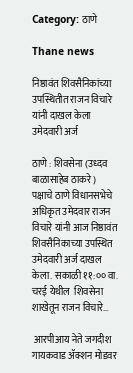Category: ठाणे

Thane news

निष्ठावंत शिवसैनिकांच्या उपस्थितीत राजन विचारे यांनी दाखल केला उमेदवारी अर्ज

ठाणे : शिवसेना (उध्दव बाळासाहेब ठाकरे) पक्षाचे ठाणे विधानसभेचे अधिकृत उमेदवार राजन विचारे यांनी आज निष्ठावंत शिवसैनिकाच्या उपस्थित उमेदवारी अर्ज दाखल केला. सकाळी ११:०० वा. चरई येथील  शिवसेना शाखेतून राजन विचारे…

 आरपीआय नेते जगदीश गायकवाड ॲक्शन मोडवर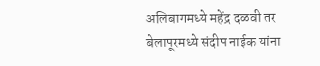अलिबागमध्ये महेंद्र दळवी तर बेलापूरमध्ये संदीप नाईक यांना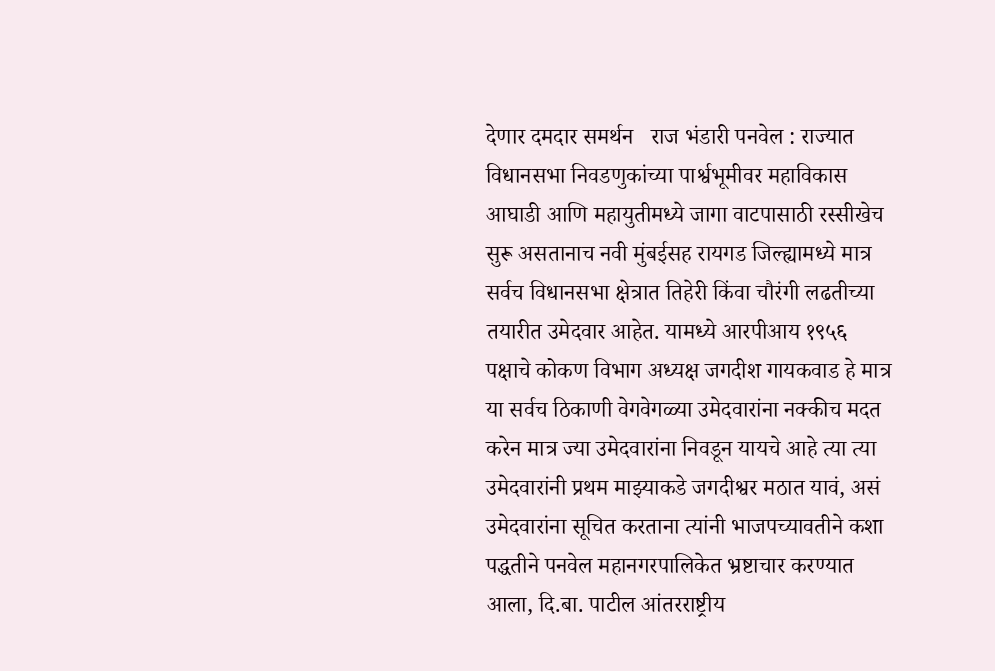देणार दमदार समर्थन   राज भंडारी पनवेल : राज्यात विधानसभा निवडणुकांच्या पार्श्वभूमीवर महाविकास आघाडी आणि महायुतीमध्ये जागा वाटपासाठी रस्सीखेच सुरू असतानाच नवी मुंबईसह रायगड जिल्ह्यामध्ये मात्र सर्वच विधानसभा क्षेत्रात तिहेरी किंवा चौरंगी लढतीच्या तयारीत उमेदवार आहेत. यामध्ये आरपीआय १९५६ पक्षाचे कोकण विभाग अध्यक्ष जगदीश गायकवाड हे मात्र या सर्वच ठिकाणी वेगवेगळ्या उमेदवारांना नक्कीच मदत करेन मात्र ज्या उमेदवारांना निवडून यायचे आहे त्या त्या उमेदवारांनी प्रथम माझ्याकडे जगदीश्वर मठात यावं, असं उमेदवारांना सूचित करताना त्यांनी भाजपच्यावतीने कशा पद्धतीने पनवेल महानगरपालिकेत भ्रष्टाचार करण्यात आला, दि.बा. पाटील आंतरराष्ट्रीय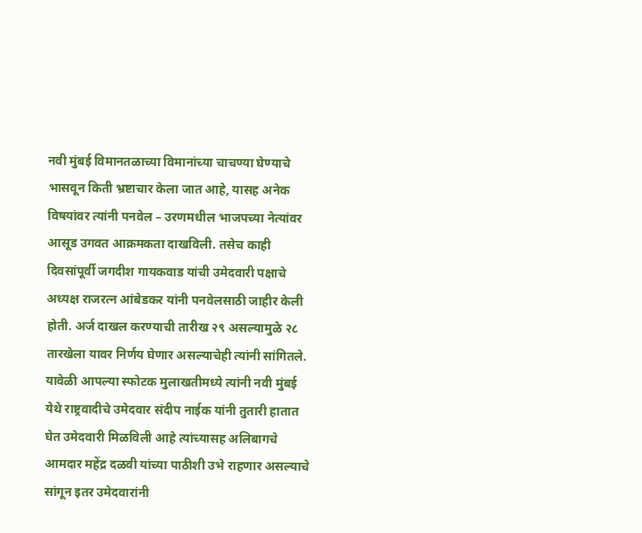नवी मुंबई विमानतळाच्या विमानांच्या चाचण्या घेण्याचे भासवून किती भ्रष्टाचार केला जात आहे, यासह अनेक विषयांवर त्यांनी पनवेल – उरणमधील भाजपच्या नेत्यांवर आसूड उगवत आक्रमकता दाखविली. तसेच काही दिवसांपूर्वी जगदीश गायकवाड यांची उमेदवारी पक्षाचे अध्यक्ष राजरत्न आंबेडकर यांनी पनवेलसाठी जाहीर केली होती. अर्ज दाखल करण्याची तारीख २९ असल्यामुळे २८ तारखेला यावर निर्णय घेणार असल्याचेही त्यांनी सांगितले. यावेळी आपल्या स्फोटक मुलाखतीमध्ये त्यांनी नवी मुंबई येथे राष्ट्रवादीचे उमेदवार संदीप नाईक यांनी तुतारी हातात घेत उमेदवारी मिळविली आहे त्यांच्यासह अलिबागचे आमदार महेंद्र दळवी यांच्या पाठीशी उभे राहणार असल्याचे सांगून इतर उमेदवारांनी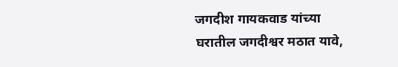जगदीश गायकवाड यांच्या घरातील जगदीश्वर मठात यावे,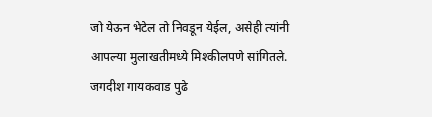जो येऊन भेटेल तो निवडून येईल, असेही त्यांनी आपल्या मुलाखतीमध्ये मिश्कीलपणे सांगितले. जगदीश गायकवाड पुढे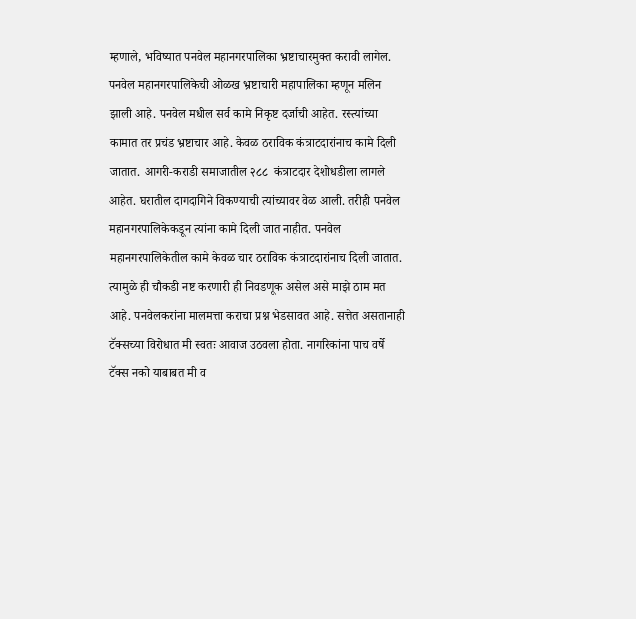म्हणाले, भविष्यात पनवेल महानगरपालिका भ्रष्टाचारमुक्त करावी लागेल. पनवेल महानगरपालिकेची ओळख भ्रष्टाचारी महापालिका म्हणून मलिन झाली आहे. पनवेल मधील सर्व कामे निकृष्ट दर्जाची आहेत. रस्त्यांच्या कामात तर प्रचंड भ्रष्टाचार आहे. केवळ ठराविक कंत्राटदारांनाच कामे दिली जातात. आगरी-कराडी समाजातील २८८  कंत्राटदार देशोधडीला लागले आहेत. घरातील दागदागिने विकण्याची त्यांच्यावर वेळ आली. तरीही पनवेल महानगरपालिकेकडून त्यांना कामे दिली जात नाहीत. पनवेल महानगरपालिकेतील कामे केवळ चार ठराविक कंत्राटदारांनाच दिली जातात. त्यामुळे ही चौकडी नष्ट करणारी ही निवडणूक असेल असे माझे ठाम मत आहे. पनवेलकरांना मालमत्ता कराचा प्रश्न भेडसावत आहे. सत्तेत असतानाही टॅक्सच्या विरोधात मी स्वतः आवाज उठवला होता. नागरिकांना पाच वर्षे टॅक्स नको याबाबत मी व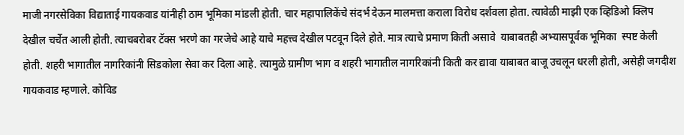माजी नगरसेविका विद्याताई गायकवाड यांनीही ठाम भूमिका मांडली होती. चार महापालिकेंचे संदर्भ देऊन मालमत्ता कराला विरोध दर्शवला होता. त्यावेळी माझी एक व्हिडिओ क्लिप देखील चर्चेत आली होती. त्याचबरोबर टॅक्स भरणे का गरजेचे आहे याचे महत्त्व देखील पटवून दिले होते. मात्र त्याचे प्रमाण किती असावे  याबाबतही अभ्यासपूर्वक भूमिका  स्पष्ट केली होती. शहरी भागातील नागरिकांनी सिडकोला सेवा कर दिला आहे. त्यामुळे ग्रामीण भाग व शहरी भागातील नागरिकांनी किती कर द्यावा याबाबत बाजू उचलून धरली होती, असेही जगदीश गायकवाड म्हणाले. कोविड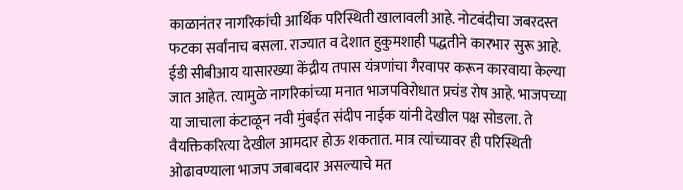काळानंतर नागरिकांची आर्थिक परिस्थिती खालावली आहे. नोटबंदीचा जबरदस्त फटका सर्वांनाच बसला. राज्यात व देशात हुकुमशाही पद्धतीने कारभार सुरू आहे. ईडी सीबीआय यासारख्या केंद्रीय तपास यंत्रणांचा गैरवापर करून कारवाया केल्या जात आहेत. त्यामुळे नागरिकांच्या मनात भाजपविरोधात प्रचंड रोष आहे. भाजपच्या या जाचाला कंटाळून नवी मुंबईत संदीप नाईक यांनी देखील पक्ष सोडला. ते वैयक्तिकरित्या देखील आमदार होऊ शकतात. मात्र त्यांच्यावर ही परिस्थिती ओढावण्याला भाजप जबाबदार असल्याचे मत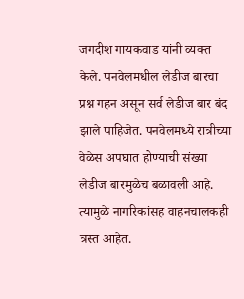जगदीश गायकवाड यांनी व्यक्त केले. पनवेलमधील लेडीज बारचा प्रश्न गहन असून सर्व लेडीज बार बंद झाले पाहिजेत. पनवेलमध्ये रात्रीच्या वेळेस अपघात होण्याची संख्या लेडीज बारमुळेच बळावली आहे. त्यामुळे नागरिकांसह वाहनचालकही त्रस्त आहेत.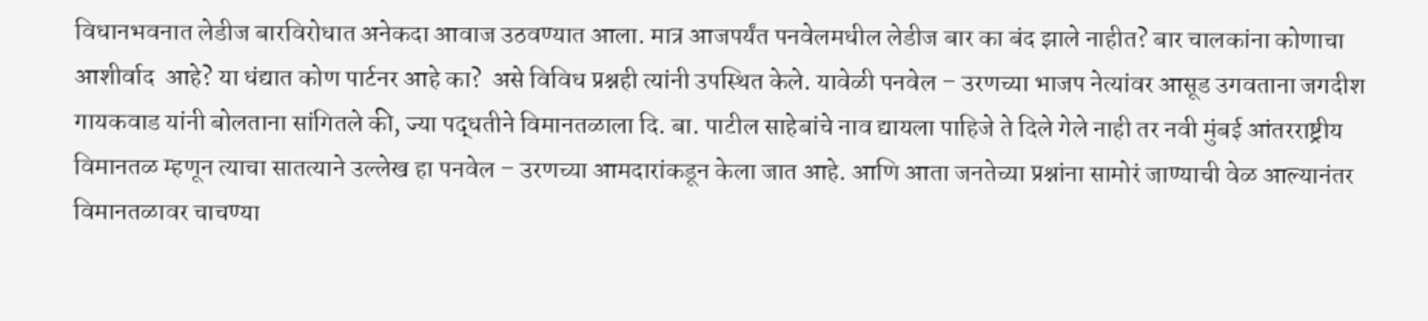विधानभवनात लेडीज बारविरोधात अनेकदा आवाज उठवण्यात आला. मात्र आजपर्यंत पनवेलमधील लेडीज बार का बंद झाले नाहीत? बार चालकांना कोणाचा आशीर्वाद  आहे? या धंद्यात कोण पार्टनर आहे का?  असे विविध प्रश्नही त्यांनी उपस्थित केले. यावेळी पनवेल – उरणच्या भाजप नेत्यांवर आसूड उगवताना जगदीश गायकवाड यांनी बोलताना सांगितले की, ज्या पद्धतीने विमानतळाला दि. बा. पाटील साहेबांचे नाव द्यायला पाहिजे ते दिले गेले नाही तर नवी मुंबई आंतरराष्ट्रीय विमानतळ म्हणून त्याचा सातत्याने उल्लेख हा पनवेल – उरणच्या आमदारांकडून केला जात आहे. आणि आता जनतेच्या प्रश्नांना सामोरं जाण्याची वेळ आल्यानंतर विमानतळावर चाचण्या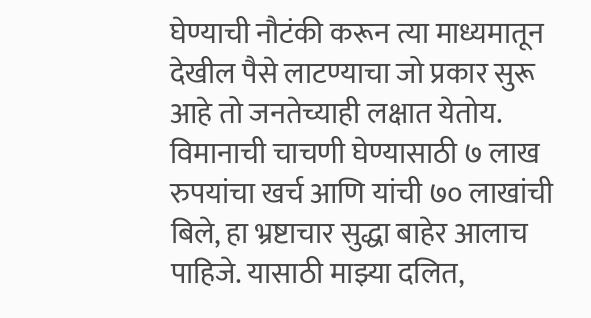घेण्याची नौटंकी करून त्या माध्यमातून देखील पैसे लाटण्याचा जो प्रकार सुरू आहे तो जनतेच्याही लक्षात येतोय. विमानाची चाचणी घेण्यासाठी ७ लाख रुपयांचा खर्च आणि यांची ७० लाखांची बिले, हा भ्रष्टाचार सुद्धा बाहेर आलाच पाहिजे. यासाठी माझ्या दलित,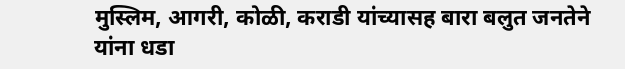मुस्लिम, आगरी, कोळी, कराडी यांच्यासह बारा बलुत जनतेने यांना धडा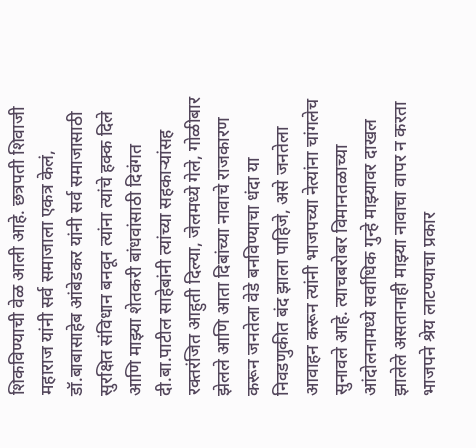शिकविण्याची वेळ आली आहे. छत्रपती शिवाजी महाराज यांनी सर्व समाजाला एकत्र केलं, डॉ.बाबासाहेब आंबेडकर यांनी सर्व समाजासाठी सुरक्षित संविधान बनवून त्यांना त्यांचे हक्क दिले आणि माझ्या शेतकरी बांधवांसाठी दिवंगत दी.बा.पाटील साहेबांनी त्यांच्या सहकाऱ्यांसह रक्तरंजित आहुती दिल्या, जेलमध्ये गेले, गोळीबार झेलले आणि आता दिबांच्या नावाचे राजकारण करून जनतेला वेडे बनविण्याचा धंदा या निवडणुकीत बंद झाला पाहिजे, असे जनतेला आवाहन करून त्यांनी भाजपच्या नेत्यांना चांगलेच सुनावले आहे. त्याचबरोबर विमानतळाच्या आंदोलनामध्ये सर्वाधिक गुन्हे माझ्यावर दाखल झालेले असतानाही माझ्या नावाचा वापर न करता भाजपने श्रेय लाटण्याचा प्रकार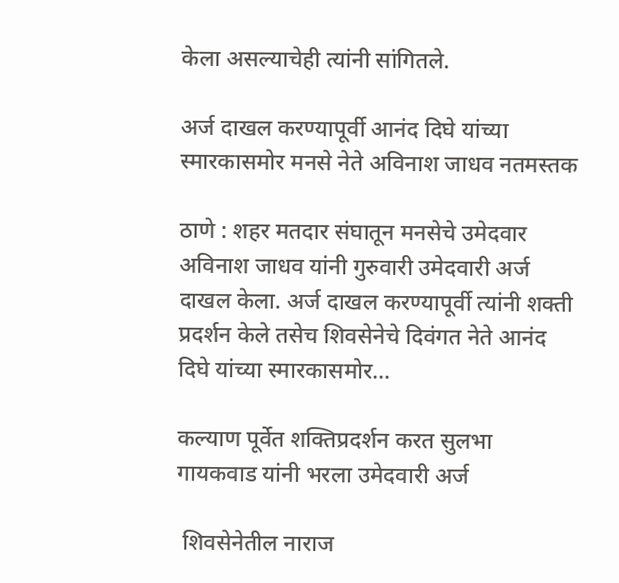केला असल्याचेही त्यांनी सांगितले.

अर्ज दाखल करण्यापूर्वी आनंद दिघे यांच्या स्मारकासमोर मनसे नेते अविनाश जाधव नतमस्तक

ठाणे : शहर मतदार संघातून मनसेचे उमेदवार अविनाश जाधव यांनी गुरुवारी उमेदवारी अर्ज दाखल केला. अर्ज दाखल करण्यापूर्वी त्यांनी शक्ती प्रदर्शन केले तसेच शिवसेनेचे दिवंगत नेते आनंद दिघे यांच्या स्मारकासमोर…

कल्याण पूर्वेत शक्तिप्रदर्शन करत सुलभा गायकवाड यांनी भरला उमेदवारी अर्ज

 शिवसेनेतील नाराज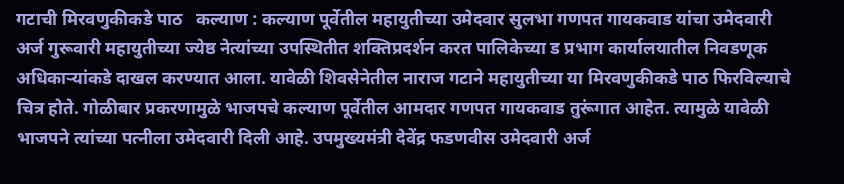गटाची मिरवणुकीकडे पाठ   कल्याण : कल्याण पूर्वेतील महायुतीच्या उमेदवार सुलभा गणपत गायकवाड यांचा उमेदवारी अर्ज गुरूवारी महायुतीच्या ज्येष्ठ नेत्यांच्या उपस्थितीत शक्तिप्रदर्शन करत पालिकेच्या ड प्रभाग कार्यालयातील निवडणूक अधिकाऱ्यांकडे दाखल करण्यात आला. यावेळी शिवसेनेतील नाराज गटाने महायुतीच्या या मिरवणुकीकडे पाठ फिरविल्याचे चित्र होते. गोळीबार प्रकरणामुळे भाजपचे कल्याण पूर्वेतील आमदार गणपत गायकवाड तुरूंगात आहेत. त्यामुळे यावेळी भाजपने त्यांच्या पत्नीला उमेदवारी दिली आहे. उपमुख्यमंत्री देवेंद्र फडणवीस उमेदवारी अर्ज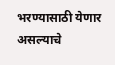भरण्यासाठी येणार असल्याचे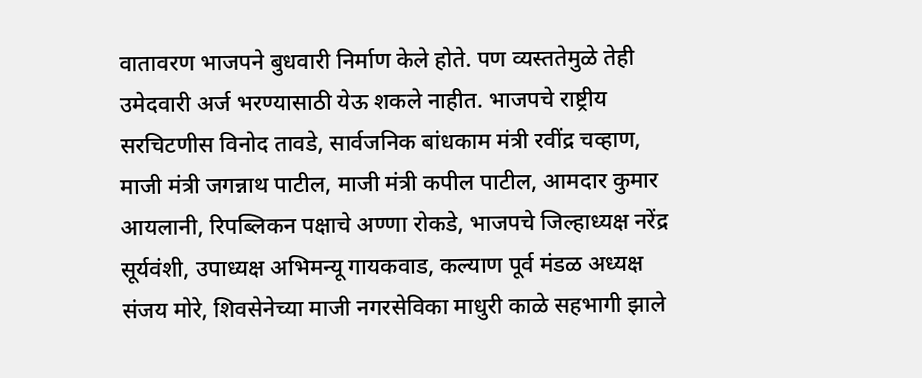वातावरण भाजपने बुधवारी निर्माण केले होते. पण व्यस्ततेमुळे तेही उमेदवारी अर्ज भरण्यासाठी येऊ शकले नाहीत. भाजपचे राष्ट्रीय सरचिटणीस विनोद तावडे, सार्वजनिक बांधकाम मंत्री रवींद्र चव्हाण, माजी मंत्री जगन्नाथ पाटील, माजी मंत्री कपील पाटील, आमदार कुमार आयलानी, रिपब्लिकन पक्षाचे अण्णा रोकडे, भाजपचे जिल्हाध्यक्ष नरेंद्र सूर्यवंशी, उपाध्यक्ष अभिमन्यू गायकवाड, कल्याण पूर्व मंडळ अध्यक्ष संजय मोरे, शिवसेनेच्या माजी नगरसेविका माधुरी काळे सहभागी झाले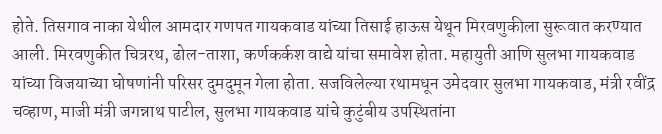होते. तिसगाव नाका येथील आमदार गणपत गायकवाड यांच्या तिसाई हाऊस येथून मिरवणुकीला सुरूवात करण्यात आली. मिरवणुकीत चित्ररथ, ढोल-ताशा, कर्णकर्कश वाद्ये यांचा समावेश होता. महायुती आणि सुलभा गायकवाड यांच्या विजयाच्या घोषणांनी परिसर दुमदुमून गेला होता. सजविलेल्या रथामधून उमेदवार सुलभा गायकवाड, मंत्री रवींद्र चव्हाण, माजी मंत्री जगन्नाथ पाटील, सुलभा गायकवाड यांचे कुटुंबीय उपस्थितांना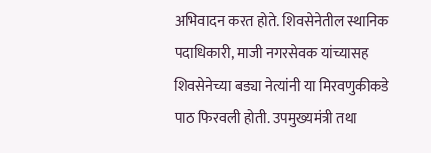अभिवादन करत होते. शिवसेनेतील स्थानिक पदाधिकारी, माजी नगरसेवक यांच्यासह शिवसेनेच्या बड्या नेत्यांनी या मिरवणुकीकडे पाठ फिरवली होती. उपमुख्यमंत्री तथा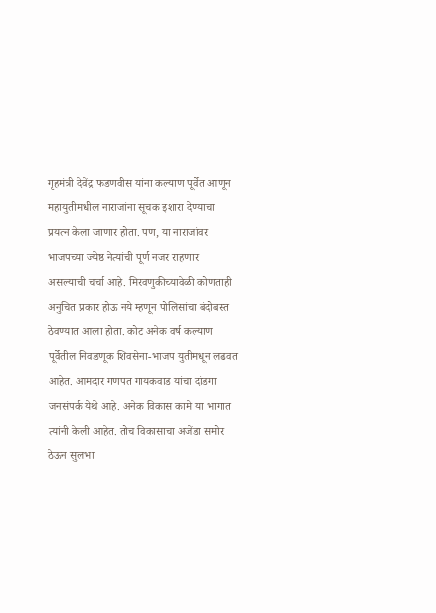गृहमंत्री देवेंद्र फडणवीस यांना कल्याण पूर्वेत आणून महायुतीमधील नाराजांना सूचक इशारा देण्याचा प्रयत्न केला जाणार होता. पण, या नाराजांवर भाजपच्या ज्येष्ठ नेत्यांची पूर्ण नजर राहणार असल्याची चर्चा आहे. मिरवणुकीच्यावेळी कोणताही अनुचित प्रकार होऊ नये म्हणून पोलिसांचा बंदोबस्त ठेवण्यात आला होता. कोट अनेक वर्ष कल्याण पूर्वेतील निवडणूक शिवसेना-भाजप युतीमधून लढवत आहेत. आमदार गणपत गायकवाड यांचा दांडगा जनसंपर्क येथे आहे. अनेक विकास कामे या भागात त्यांनी केली आहेत. तोच विकासाचा अजेंडा समोर ठेऊन सुलभा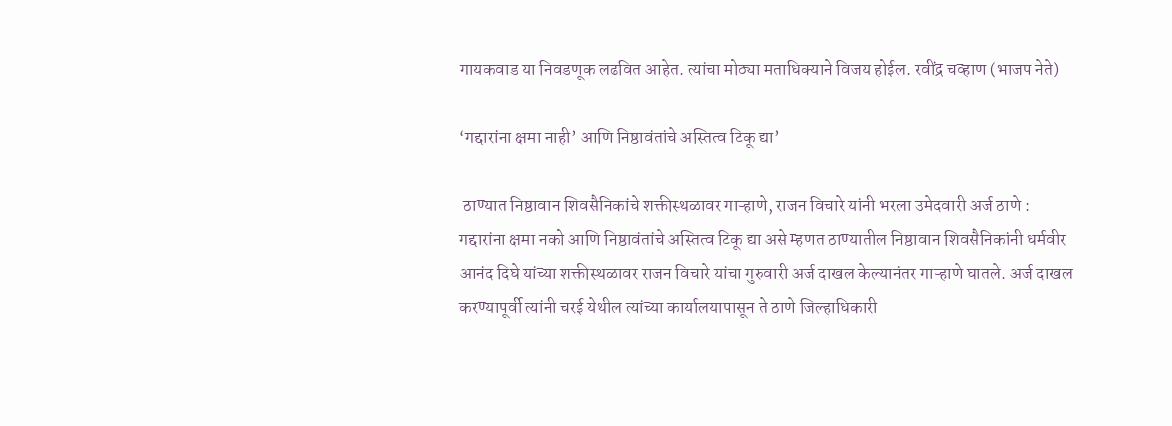गायकवाड या निवडणूक लढवित आहेत. त्यांचा मोठ्या मताधिक्याने विजय होईल. रवींद्र चव्हाण (भाजप नेते)

‘गद्दारांना क्षमा नाही’ आणि निष्ठावंतांचे अस्तित्व टिकू द्या’

 ठाण्यात निष्ठावान शिवसैनिकांचे शक्तीस्थळावर गाऱ्हाणे, राजन विचारे यांनी भरला उमेदवारी अर्ज ठाणे : गद्दारांना क्षमा नको आणि निष्ठावंतांचे अस्तित्व टिकू द्या असे म्हणत ठाण्यातील निष्ठावान शिवसैनिकांनी धर्मवीर आनंद दिघे यांच्या शक्तीस्थळावर राजन विचारे यांचा गुरुवारी अर्ज दाखल केल्यानंतर गाऱ्हाणे घातले. अर्ज दाखल करण्यापूर्वी त्यांनी चरई येथील त्यांच्या कार्यालयापासून ते ठाणे जिल्हाधिकारी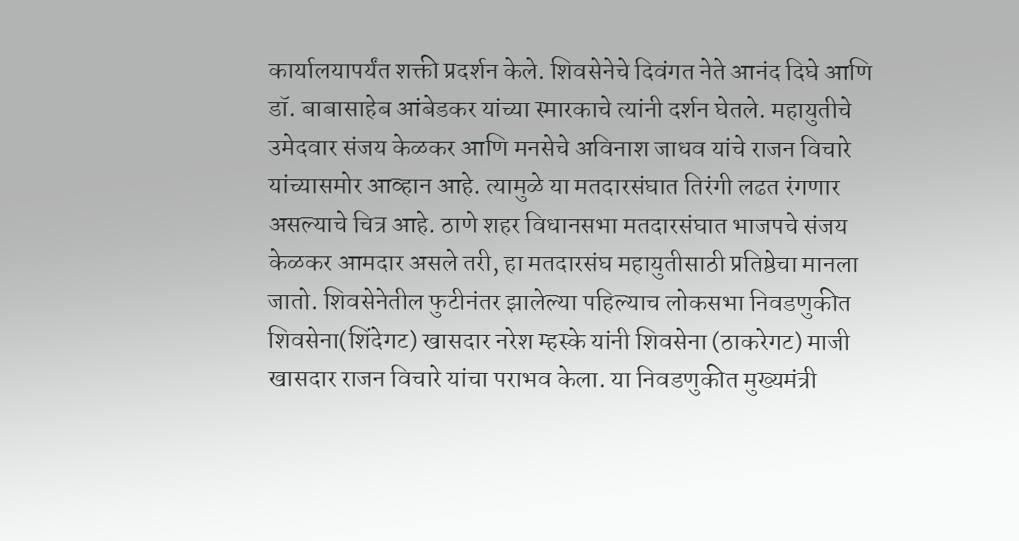कार्यालयापर्यंत शक्ती प्रदर्शन केले. शिवसेनेचे दिवंगत नेते आनंद दिघे आणि डॉ. बाबासाहेब आंबेडकर यांच्या स्मारकाचे त्यांनी दर्शन घेतले. महायुतीचे उमेदवार संजय केळकर आणि मनसेचे अविनाश जाधव यांचे राजन विचारे यांच्यासमोर आव्हान आहे. त्यामुळे या मतदारसंघात तिरंगी लढत रंगणार असल्याचे चित्र आहे. ठाणे शहर विधानसभा मतदारसंघात भाजपचे संजय केळकर आमदार असले तरी, हा मतदारसंघ महायुतीसाठी प्रतिष्ठेचा मानला जातो. शिवसेनेतील फुटीनंतर झालेल्या पहिल्याच लोकसभा निवडणुकीत शिवसेना(शिंदेगट) खासदार नरेश म्हस्के यांनी शिवसेना (ठाकरेगट) माजी खासदार राजन विचारे यांचा पराभव केला. या निवडणुकीत मुख्यमंत्री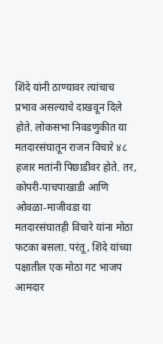शिंदे यांनी ठाण्यावर त्यांचाच प्रभाव असल्याचे दाखवून दिले होते. लोकसभा निवडणुकीत या मतदारसंघातून राजन विचारे ४८ हजार मतांनी पिछाडीवर होते. तर, कोपरी-पाचपाखाडी आणि ओवळा-माजीवडा या मतदारसंघातही विचारे यांना मोठा फटका बसला. परंतू, शिंदे यांच्या पक्षातील एक मोठा गट भाजप आमदार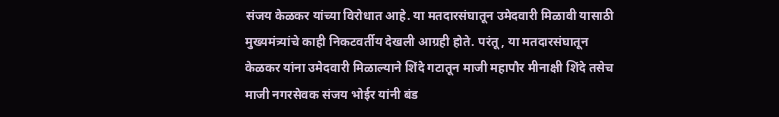संजय केळकर यांच्या विरोधात आहे. या मतदारसंघातून उमेदवारी मिळावी यासाठी मुख्यमंत्र्यांचे काही निकटवर्तीय देखली आग्रही होते. परंतू, या मतदारसंघातून केळकर यांना उमेदवारी मिळाल्याने शिंदे गटातून माजी महापौर मीनाक्षी शिंदे तसेच माजी नगरसेवक संजय भोईर यांनी बंड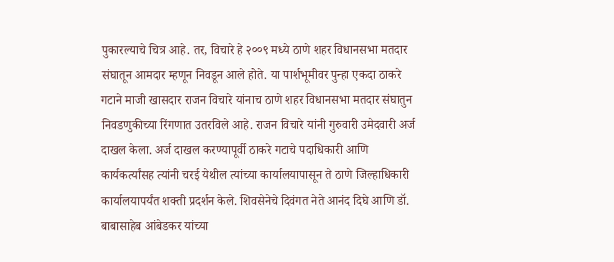पुकारल्याचे चित्र आहे. तर, विचारे हे २००९ मध्ये ठाणे शहर विधानसभा मतदार संघातून आमदार म्हणून निवडून आले होते. या पार्शभूमीवर पुन्हा एकदा ठाकरे गटाने माजी खासदार राजन विचारे यांनाच ठाणे शहर विधानसभा मतदार संघातुन निवडणुकीच्या रिंगणात उतरविले आहे. राजन विचारे यांनी गुरुवारी उमेदवारी अर्ज दाखल केला. अर्ज दाखल करण्यापूर्वी ठाकरे गटाचे पदाधिकारी आणि कार्यकर्त्यांसह त्यांनी चरई येथील त्यांच्या कार्यालयापासून ते ठाणे जिल्हाधिकारी कार्यालयापर्यंत शक्ती प्रदर्शन केले. शिवसेनेचे दिवंगत नेते आनंद दिघे आणि डॉ. बाबासाहेब आंबेडकर यांच्या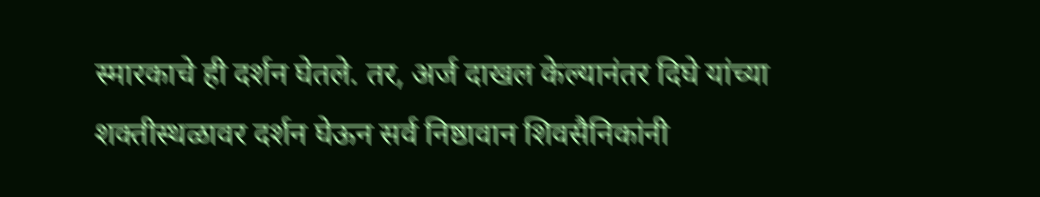स्मारकाचे ही दर्शन घेतले. तर, अर्ज दाखल केल्यानंतर दिघे यांच्या शक्तीस्थळावर दर्शन घेऊन सर्व निष्ठावान शिवसैनिकांनी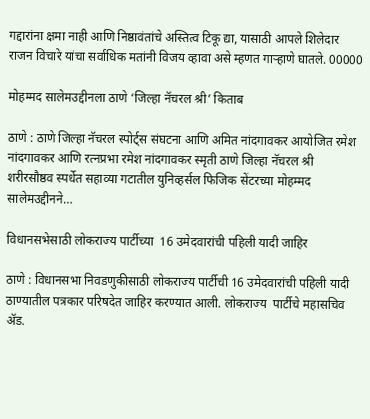गद्दारांना क्षमा नाही आणि निष्ठावंतांचे अस्तित्व टिकू द्या, यासाठी आपले शिलेदार राजन विचारे यांचा सर्वाधिक मतांनी विजय व्हावा असे म्हणत गाऱ्हाणे घातले. 00000

मोहम्मद सालेमउद्दीनला ठाणे ‘जिल्हा नॅचरल श्री’ किताब

ठाणे : ठाणे जिल्हा नॅचरल स्पोर्ट्स संघटना आणि अमित नांदगावकर आयोजित रमेश नांदगावकर आणि रत्नप्रभा रमेश नांदगावकर स्मृती ठाणे जिल्हा नॅचरल श्री  शरीरसौष्ठव स्पर्धेत सहाव्या गटातील युनिव्हर्सल फिजिक सेंटरच्या मोहम्मद सालेमउद्दीनने…

विधानसभेसाठी लोकराज्य पार्टीच्या  16 उमेदवारांची पहिली यादी जाहिर

ठाणे : विधानसभा निवडणुकीसाठी लोकराज्य पार्टीची 16 उमेदवारांची पहिली यादी ठाण्यातील पत्रकार परिषदेत जाहिर करण्यात आली. लोकराज्य  पार्टीचे महासचिव ॲड.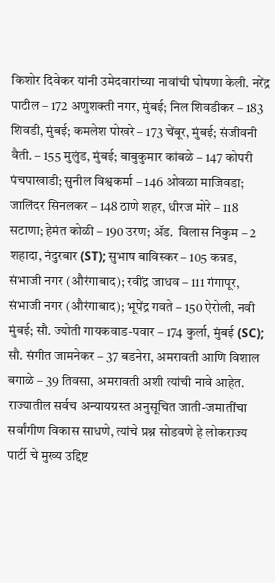किशोर दिवेकर यांनी उमेदवारांच्या नावांची घोषणा केली. नरेंद्र पाटील – 172 अणुशक्ती नगर, मुंबई; निल शिवडीकर – 183 शिवडी, मुंबई; कमलेश पोखरे – 173 चेंबूर, मुंबई; संजीवनी वैती. – 155 मुलुंड, मुंबई; बाबुकुमार कांबळे – 147 कोपरी पंचपाखाडी; सुनील विश्वकर्मा – 146 ओवळा माजिवडा; जालिंदर सिनलकर – 148 ठाणे शहर, धीरज मोरे – 118 सटाणा; हेमंत कोळी – 190 उरण; ॲड.  विलास निकुम – 2 शहादा, नंदुरबार (ST); सुभाष बाविस्कर – 105 कन्नड, संभाजी नगर (औरंगाबाद); रवींद्र जाधव – 111 गंगापूर, संभाजी नगर (औरंगाबाद); भूपेंद्र गवते – 150 ऐरोली, नवी मुंबई; सौ. ज्योती गायकवाड-पवार – 174 कुर्ला, मुंबई (SC); सौ. संगीत जामनेकर – 37 बडनेरा, अमरावती आणि विशाल बगाळे – 39 तिवसा, अमरावती अशी त्यांची नावे आहेत. राज्यातील सर्वच अन्यायग्रस्त अनुसूचित जाती-जमातींचा सर्वांगीण विकास साधणे, त्यांचे प्रश्न सोडवणे हे लोकराज्य  पार्टी चे मुख्य उद्दिष्ट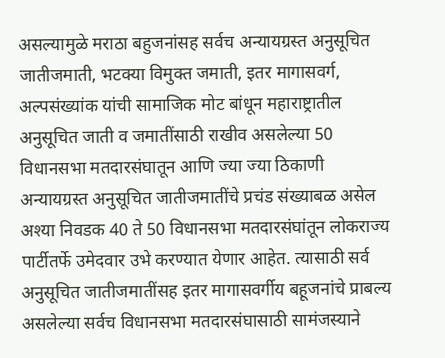असल्यामुळे मराठा बहुजनांसह सर्वच अन्यायग्रस्त अनुसूचित जातीजमाती, भटक्या विमुक्त जमाती, इतर मागासवर्ग, अल्पसंख्यांक यांची सामाजिक मोट बांधून महाराष्ट्रातील अनुसूचित जाती व जमातींसाठी राखीव असलेल्या 50 विधानसभा मतदारसंघातून आणि ज्या ज्या ठिकाणी अन्यायग्रस्त अनुसूचित जातीजमातींचे प्रचंड संख्याबळ असेल अश्या निवडक 40 ते 50 विधानसभा मतदारसंघांतून लोकराज्य पार्टीतर्फे उमेदवार उभे करण्यात येणार आहेत. त्यासाठी सर्व अनुसूचित जातीजमातींसह इतर मागासवर्गीय बहूजनांचे प्राबल्य  असलेल्या सर्वच विधानसभा मतदारसंघासाठी सामंजस्याने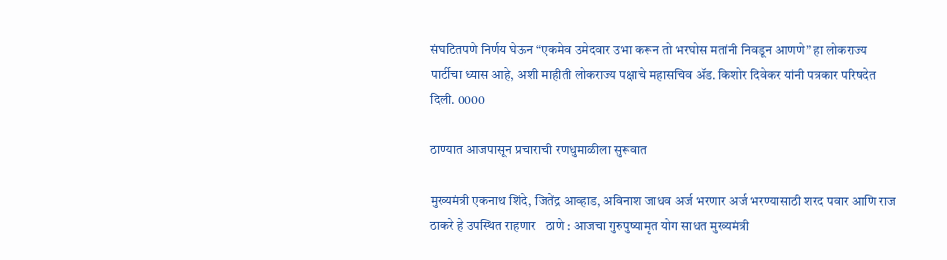संघटितपणे निर्णय घेऊन “एकमेव उमेदवार उभा करून तो भरघोस मतांनी निवडून आणणे” हा लोकराज्य पार्टीचा ध्यास आहे, अशी माहीती लोकराज्य पक्षाचे महासचिव ॲड. किशोर दिवेकर यांनी पत्रकार परिषदेत दिली. 0000

ठाण्यात आजपासून प्रचाराची रणधुमाळीला सुरूवात

मुख्यमंत्री एकनाथ शिंदे, जितेंद्र आव्हाड, अविनाश जाधव अर्ज भरणार अर्ज भरण्यासाठी शरद पवार आणि राज ठाकरे हे उपस्थित राहणार   ठाणे : आजचा गुरुपुष्यामृत योग साधत मुख्यमंत्री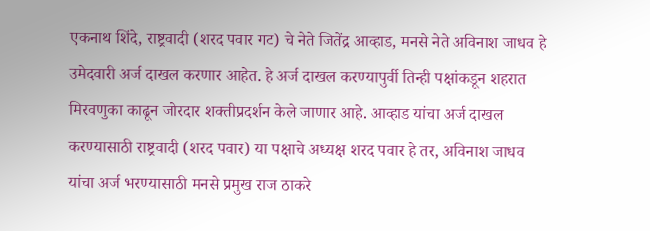एकनाथ शिंदे, राष्ट्रवादी (शरद पवार गट) चे नेते जितेंद्र आव्हाड, मनसे नेते अविनाश जाधव हे उमेदवारी अर्ज दाखल करणार आहेत. हे अर्ज दाखल करण्यापुर्वी तिन्ही पक्षांकडून शहरात मिरवणुका काढून जोरदार शक्तीप्रदर्शन केले जाणार आहे. आव्हाड यांचा अर्ज दाखल करण्यासाठी राष्ट्रवादी (शरद पवार) या पक्षाचे अध्यक्ष शरद पवार हे तर, अविनाश जाधव यांचा अर्ज भरण्यासाठी मनसे प्रमुख राज ठाकरे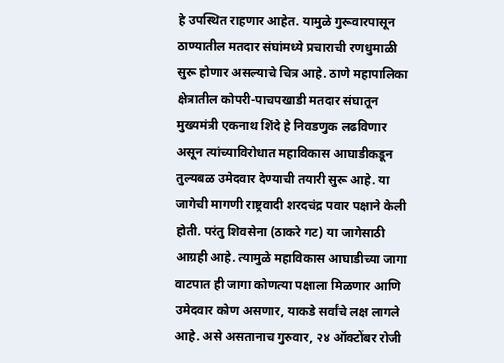हे उपस्थित राहणार आहेत. यामुळे गुरूवारपासून ठाण्यातील मतदार संघांमध्ये प्रचाराची रणधुमाळी सुरू होणार असल्याचे चित्र आहे. ठाणे महापालिका क्षेत्रातील कोपरी-पाचपखाडी मतदार संघातून मुख्यमंत्री एकनाथ शिंदे हे निवडणुक लढविणार असून त्यांच्याविरोधात महाविकास आघाडीकडून तुल्यबळ उमेदवार देण्याची तयारी सुरू आहे. या जागेची मागणी राष्ट्रवादी शरदचंद्र पवार पक्षाने केली होती. परंतु शिवसेना (ठाकरे गट) या जागेसाठी आग्रही आहे. त्यामुळे महाविकास आघाडीच्या जागा वाटपात ही जागा कोणत्या पक्षाला मिळणार आणि उमेदवार कोण असणार, याकडे सर्वांचे लक्ष लागले आहे. असे असतानाच गुरुवार, २४ ऑक्टोंबर रोजी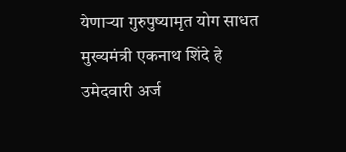येणाऱ्या गुरुपुष्यामृत योग साधत मुख्यमंत्री एकनाथ शिंदे हे उमेदवारी अर्ज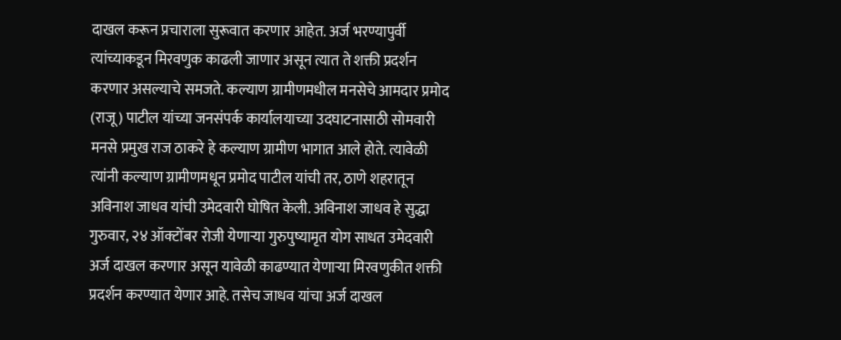दाखल करून प्रचाराला सुरूवात करणार आहेत. अर्ज भरण्यापुर्वी त्यांच्याकडून मिरवणुक काढली जाणार असून त्यात ते शक्ती प्रदर्शन करणार असल्याचे समजते. कल्याण ग्रामीणमधील मनसेचे आमदार प्रमोद (राजू) पाटील यांच्या जनसंपर्क कार्यालयाच्या उदघाटनासाठी सोमवारी मनसे प्रमुख राज ठाकरे हे कल्याण ग्रामीण भागात आले होते. त्यावेळी त्यांनी कल्याण ग्रामीणमधून प्रमोद पाटील यांची तर, ठाणे शहरातून अविनाश जाधव यांची उमेदवारी घोषित केली. अविनाश जाधव हे सुद्धा गुरुवार, २४ ऑक्टोंबर रोजी येणाऱ्या गुरुपुष्यामृत योग साधत उमेदवारी अर्ज दाखल करणार असून यावेळी काढण्यात येणाऱ्या मिरवणुकीत शक्ती प्रदर्शन करण्यात येणार आहे. तसेच जाधव यांचा अर्ज दाखल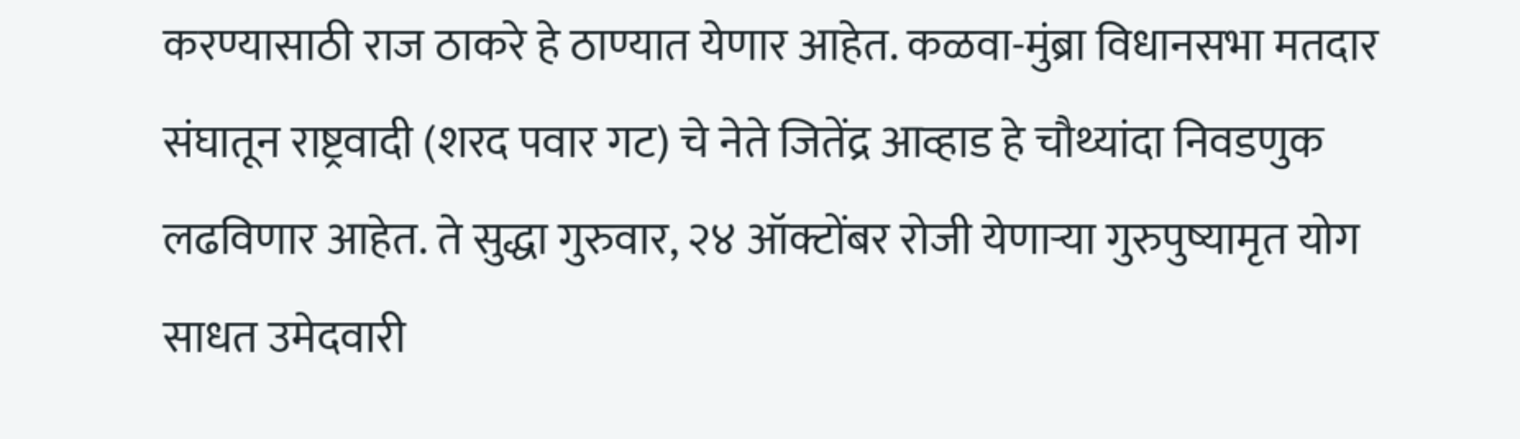करण्यासाठी राज ठाकरे हे ठाण्यात येणार आहेत. कळवा-मुंब्रा विधानसभा मतदार संघातून राष्ट्रवादी (शरद पवार गट) चे नेते जितेंद्र आव्हाड हे चौथ्यांदा निवडणुक लढविणार आहेत. ते सुद्धा गुरुवार, २४ ऑक्टोंबर रोजी येणाऱ्या गुरुपुष्यामृत योग साधत उमेदवारी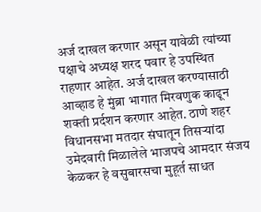अर्ज दाखल करणार असून यावेळी त्यांच्या पक्षाचे अध्यक्ष शरद पवार हे उपस्थित राहणार आहेत. अर्ज दाखल करण्यासाठी आव्हाड हे मुंब्रा भागात मिरवणुक काढून शक्ती प्रर्दशन करणार आहेत. ठाणे शहर विधानसभा मतदार संघातून तिसऱ्यांदा उमेदवारी मिळालेले भाजपचे आमदार संजय केळकर हे वसुबारसचा मुहूर्त साधत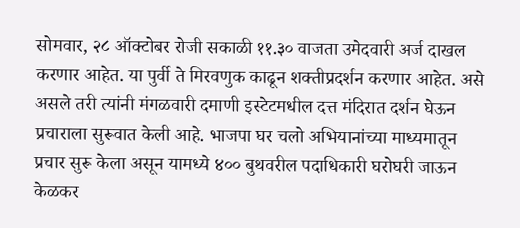सोमवार, २८ ऑक्टोबर रोजी सकाळी ११.३० वाजता उमेदवारी अर्ज दाखल करणार आहेत. या पुर्वी ते मिरवणुक काढून शक्तीप्रदर्शन करणार आहेत. असे असले तरी त्यांनी मंगळवारी दमाणी इस्टेटमधील दत्त मंदिरात दर्शन घेऊन प्रचाराला सुरूवात केली आहे. भाजपा घर चलो अभियानांच्या माध्यमातून प्रचार सुरू केला असून यामध्ये ४०० बुथवरील पदाधिकारी घरोघरी जाऊन केळकर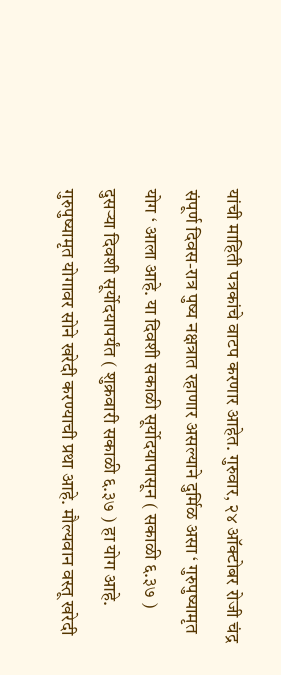यांची माहिती पत्रकांचे वाटप करणार आहेत. गुरुवार, २४ ऑक्टोबर रोजी चंद्र संपूर्ण दिवस-रात्र पुष्य नक्षत्रात रहाणार असल्याने दुर्मिळ असा ‘ गुरुपुष्यामृत योग ‘ आला आहे. या दिवशी सकाळी सूर्योदयापासून ( सकाळी ६.३७ ) दुसऱ्या दिवशी सूर्योदयापर्यंत ( शुक्रवारी सकाळी ६.३७ ) हा योग आहे. गुरुपुष्यामृत योगावर सोने खरेदी करण्याची प्रथा आहे. मौल्यवान वस्तू खरेदी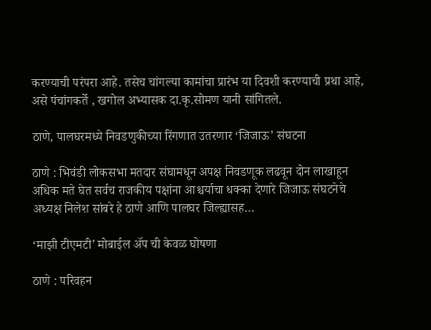करण्याची परंपरा आहे. तसेच चांगल्या कामांचा प्रारंभ या दिवशी करण्याची प्रथा आहे, असे पंचांगकर्ते , खगोल अभ्यासक दा.कृ.सोमण यानी सांगितले.

ठाणे, पालघरमध्ये निवडणुकीच्या रिंगणात उतरणार ‘जिजाऊ’ संघटना

ठाणे : भिवंडी लोकसभा मतदार संघामधून अपक्ष निवडणूक लढवून दोन लाखाहून अधिक मते घेत सर्वच राजकीय पक्षांना आश्चर्याचा धक्का देणारे जिजाऊ संघटनेचे अध्यक्ष निलेश सांबरे हे ठाणे आणि पालघर जिल्ह्यासह…

‘माझी टीएमटी’ मोबाईल ॲप ची केवळ घोषणा

ठाणे : परिवहन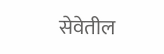सेवेतील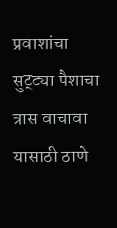प्रवाशांचा सुट्ट्या पैशाचा त्रास वाचावा यासाठी ठाणे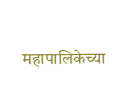महापालिकेच्या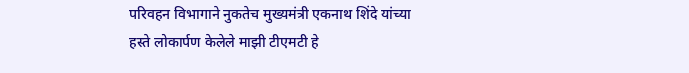परिवहन विभागाने नुकतेच मुख्यमंत्री एकनाथ शिंदे यांच्या हस्ते लोकार्पण केलेले माझी टीएमटी हे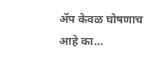ॲप केवळ घोषणाच आहे का…